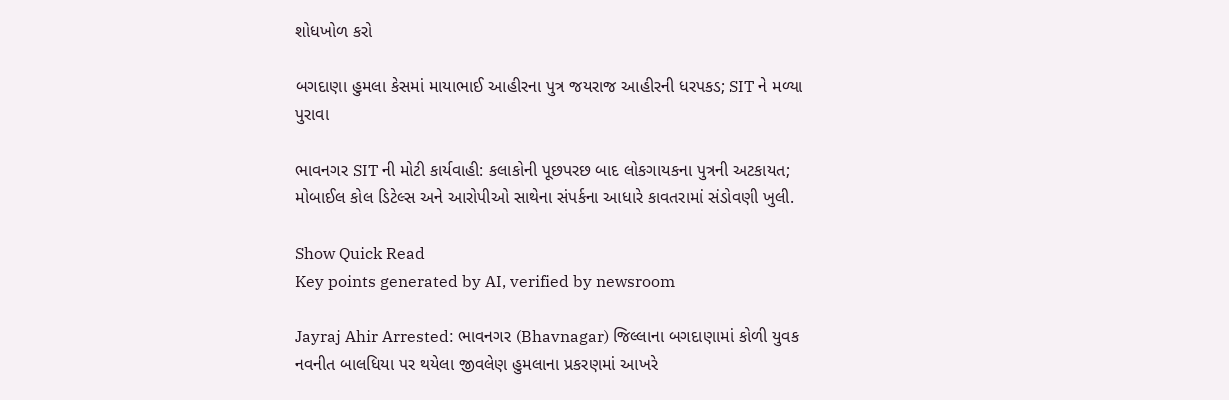શોધખોળ કરો

બગદાણા હુમલા કેસમાં માયાભાઈ આહીરના પુત્ર જયરાજ આહીરની ધરપકડ; SIT ને મળ્યા પુરાવા

ભાવનગર SIT ની મોટી કાર્યવાહી: કલાકોની પૂછપરછ બાદ લોકગાયકના પુત્રની અટકાયત; મોબાઈલ કોલ ડિટેલ્સ અને આરોપીઓ સાથેના સંપર્કના આધારે કાવતરામાં સંડોવણી ખુલી.

Show Quick Read
Key points generated by AI, verified by newsroom

Jayraj Ahir Arrested: ભાવનગર (Bhavnagar) જિલ્લાના બગદાણામાં કોળી યુવક નવનીત બાલધિયા પર થયેલા જીવલેણ હુમલાના પ્રકરણમાં આખરે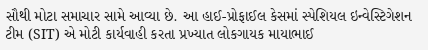સૌથી મોટા સમાચાર સામે આવ્યા છે. આ હાઈ-પ્રોફાઈલ કેસમાં સ્પેશિયલ ઇન્વેસ્ટિગેશન ટીમ (SIT) એ મોટી કાર્યવાહી કરતા પ્રખ્યાત લોકગાયક માયાભાઈ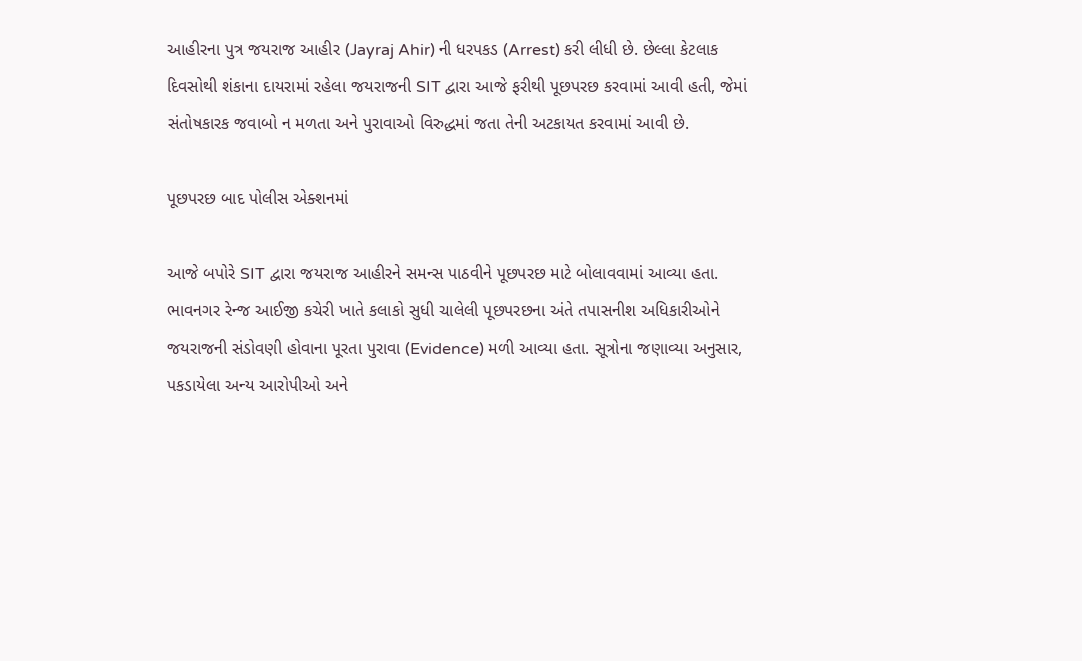આહીરના પુત્ર જયરાજ આહીર (Jayraj Ahir) ની ધરપકડ (Arrest) કરી લીધી છે. છેલ્લા કેટલાક દિવસોથી શંકાના દાયરામાં રહેલા જયરાજની SIT દ્વારા આજે ફરીથી પૂછપરછ કરવામાં આવી હતી, જેમાં સંતોષકારક જવાબો ન મળતા અને પુરાવાઓ વિરુદ્ધમાં જતા તેની અટકાયત કરવામાં આવી છે.

પૂછપરછ બાદ પોલીસ એક્શનમાં

આજે બપોરે SIT દ્વારા જયરાજ આહીરને સમન્સ પાઠવીને પૂછપરછ માટે બોલાવવામાં આવ્યા હતા. ભાવનગર રેન્જ આઈજી કચેરી ખાતે કલાકો સુધી ચાલેલી પૂછપરછના અંતે તપાસનીશ અધિકારીઓને જયરાજની સંડોવણી હોવાના પૂરતા પુરાવા (Evidence) મળી આવ્યા હતા. સૂત્રોના જણાવ્યા અનુસાર, પકડાયેલા અન્ય આરોપીઓ અને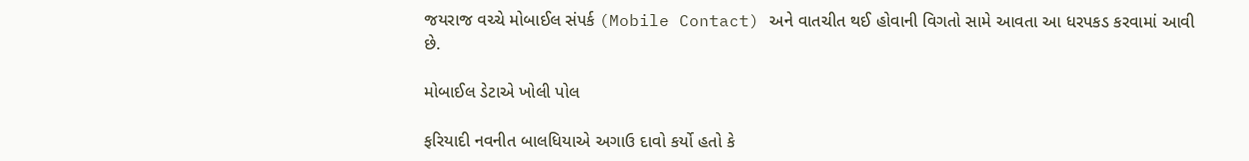જયરાજ વચ્ચે મોબાઈલ સંપર્ક (Mobile Contact) અને વાતચીત થઈ હોવાની વિગતો સામે આવતા આ ધરપકડ કરવામાં આવી છે.

મોબાઈલ ડેટાએ ખોલી પોલ

ફરિયાદી નવનીત બાલધિયાએ અગાઉ દાવો કર્યો હતો કે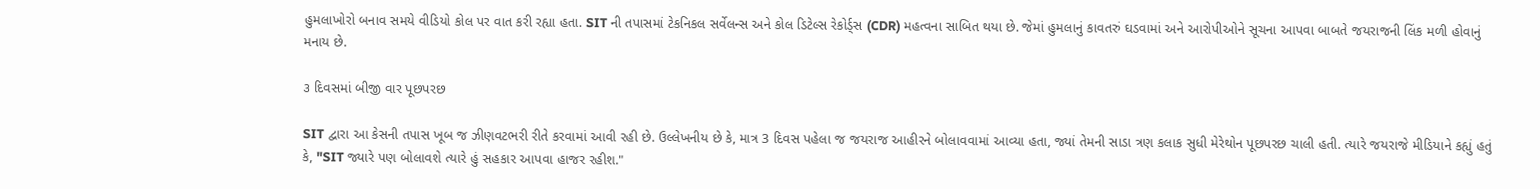હુમલાખોરો બનાવ સમયે વીડિયો કોલ પર વાત કરી રહ્યા હતા. SIT ની તપાસમાં ટેકનિકલ સર્વેલન્સ અને કોલ ડિટેલ્સ રેકોર્ડ્સ (CDR) મહત્વના સાબિત થયા છે. જેમાં હુમલાનું કાવતરું ઘડવામાં અને આરોપીઓને સૂચના આપવા બાબતે જયરાજની લિંક મળી હોવાનું મનાય છે.

૩ દિવસમાં બીજી વાર પૂછપરછ

SIT દ્વારા આ કેસની તપાસ ખૂબ જ ઝીણવટભરી રીતે કરવામાં આવી રહી છે. ઉલ્લેખનીય છે કે, માત્ર 3 દિવસ પહેલા જ જયરાજ આહીરને બોલાવવામાં આવ્યા હતા, જ્યાં તેમની સાડા ત્રણ કલાક સુધી મેરેથોન પૂછપરછ ચાલી હતી. ત્યારે જયરાજે મીડિયાને કહ્યું હતું કે, "SIT જ્યારે પણ બોલાવશે ત્યારે હું સહકાર આપવા હાજર રહીશ."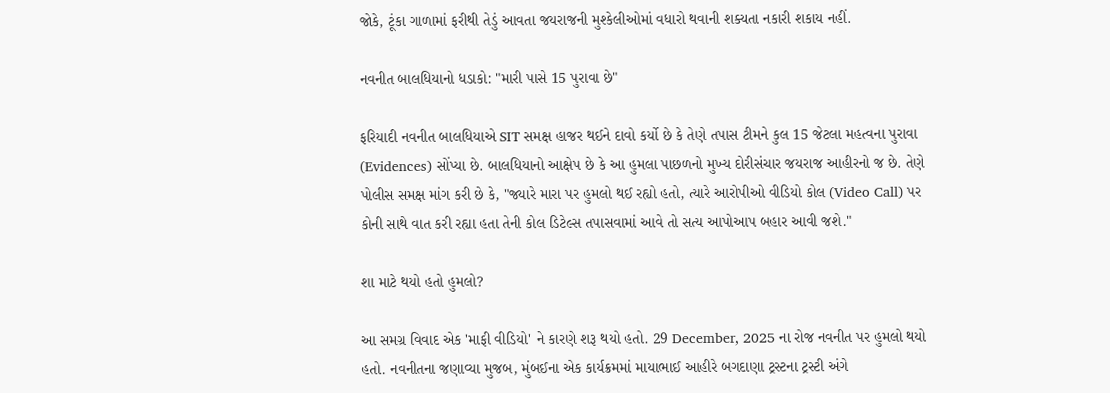જોકે, ટૂંકા ગાળામાં ફરીથી તેડું આવતા જયરાજની મુશ્કેલીઓમાં વધારો થવાની શક્યતા નકારી શકાય નહીં.

નવનીત બાલધિયાનો ધડાકો: "મારી પાસે 15 પુરાવા છે"

ફરિયાદી નવનીત બાલધિયાએ SIT સમક્ષ હાજર થઈને દાવો કર્યો છે કે તેણે તપાસ ટીમને કુલ 15 જેટલા મહત્વના પુરાવા (Evidences) સોંપ્યા છે. બાલધિયાનો આક્ષેપ છે કે આ હુમલા પાછળનો મુખ્ય દોરીસંચાર જયરાજ આહીરનો જ છે. તેણે પોલીસ સમક્ષ માંગ કરી છે કે, "જ્યારે મારા પર હુમલો થઈ રહ્યો હતો, ત્યારે આરોપીઓ વીડિયો કોલ (Video Call) પર કોની સાથે વાત કરી રહ્યા હતા તેની કોલ ડિટેલ્સ તપાસવામાં આવે તો સત્ય આપોઆપ બહાર આવી જશે."

શા માટે થયો હતો હુમલો?

આ સમગ્ર વિવાદ એક 'માફી વીડિયો' ને કારણે શરૂ થયો હતો. 29 December, 2025 ના રોજ નવનીત પર હુમલો થયો હતો. નવનીતના જણાવ્યા મુજબ, મુંબઈના એક કાર્યક્રમમાં માયાભાઈ આહીરે બગદાણા ટ્રસ્ટના ટ્રસ્ટી અંગે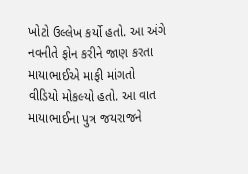ખોટો ઉલ્લેખ કર્યો હતો. આ અંગે નવનીતે ફોન કરીને જાણ કરતા માયાભાઈએ માફી માંગતો વીડિયો મોકલ્યો હતો. આ વાત માયાભાઈના પુત્ર જયરાજને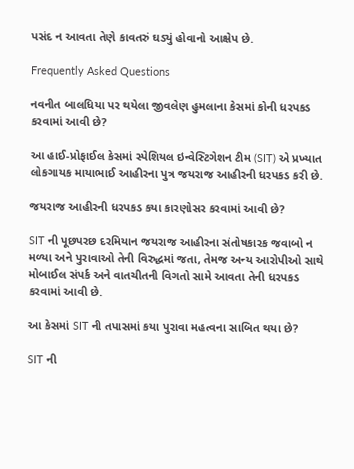પસંદ ન આવતા તેણે કાવતરું ઘડ્યું હોવાનો આક્ષેપ છે.

Frequently Asked Questions

નવનીત બાલધિયા પર થયેલા જીવલેણ હુમલાના કેસમાં કોની ધરપકડ કરવામાં આવી છે?

આ હાઈ-પ્રોફાઈલ કેસમાં સ્પેશિયલ ઇન્વેસ્ટિગેશન ટીમ (SIT) એ પ્રખ્યાત લોકગાયક માયાભાઈ આહીરના પુત્ર જયરાજ આહીરની ધરપકડ કરી છે.

જયરાજ આહીરની ધરપકડ કયા કારણોસર કરવામાં આવી છે?

SIT ની પૂછપરછ દરમિયાન જયરાજ આહીરના સંતોષકારક જવાબો ન મળ્યા અને પુરાવાઓ તેની વિરુદ્ધમાં જતા, તેમજ અન્ય આરોપીઓ સાથે મોબાઈલ સંપર્ક અને વાતચીતની વિગતો સામે આવતા તેની ધરપકડ કરવામાં આવી છે.

આ કેસમાં SIT ની તપાસમાં કયા પુરાવા મહત્વના સાબિત થયા છે?

SIT ની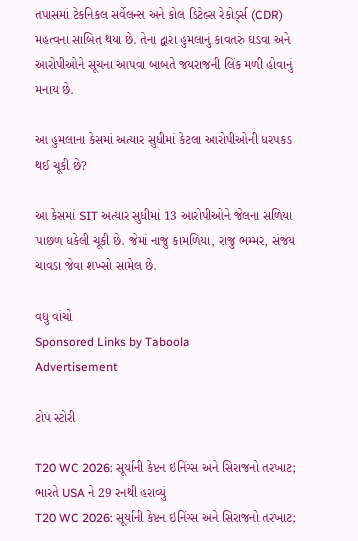તપાસમાં ટેકનિકલ સર્વેલન્સ અને કોલ ડિટેલ્સ રેકોર્ડ્સ (CDR) મહત્વના સાબિત થયા છે. તેના દ્વારા હુમલાનું કાવતરું ઘડવા અને આરોપીઓને સૂચના આપવા બાબતે જયરાજની લિંક મળી હોવાનું મનાય છે.

આ હુમલાના કેસમાં અત્યાર સુધીમાં કેટલા આરોપીઓની ધરપકડ થઈ ચૂકી છે?

આ કેસમાં SIT અત્યાર સુધીમાં 13 આરોપીઓને જેલના સળિયા પાછળ ધકેલી ચૂકી છે. જેમાં નાજુ કામળિયા, રાજુ ભમ્મર, સંજય ચાવડા જેવા શખ્સો સામેલ છે.

વધુ વાંચો
Sponsored Links by Taboola
Advertisement

ટોપ સ્ટોરી

T20 WC 2026: સૂર્યાની કેપ્ટન ઇનિંગ્સ અને સિરાજનો તરખાટ; ભારતે USA ને 29 રનથી હરાવ્યું
T20 WC 2026: સૂર્યાની કેપ્ટન ઇનિંગ્સ અને સિરાજનો તરખાટ;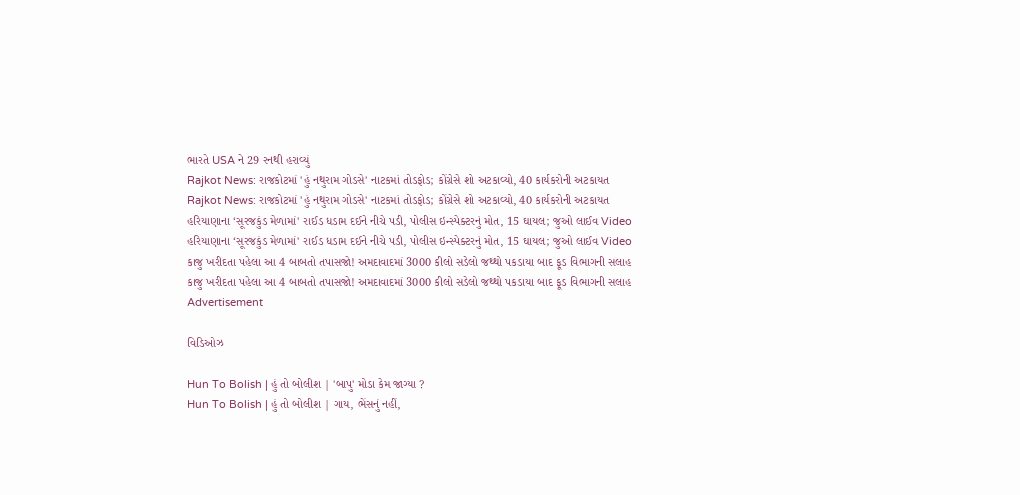ભારતે USA ને 29 રનથી હરાવ્યું
Rajkot News: રાજકોટમાં 'હું નથુરામ ગોડસે' નાટકમાં તોડફોડ; કોંગ્રેસે શો અટકાવ્યો, 40 કાર્યકરોની અટકાયત
Rajkot News: રાજકોટમાં 'હું નથુરામ ગોડસે' નાટકમાં તોડફોડ; કોંગ્રેસે શો અટકાવ્યો, 40 કાર્યકરોની અટકાયત
હરિયાણાના ‘સૂરજકુંડ મેળામાં' રાઈડ ધડામ દઈને નીચે પડી, પોલીસ ઇન્સ્પેક્ટરનું મોત, 15 ઘાયલ; જુઓ લાઈવ Video
હરિયાણાના ‘સૂરજકુંડ મેળામાં' રાઈડ ધડામ દઈને નીચે પડી, પોલીસ ઇન્સ્પેક્ટરનું મોત, 15 ઘાયલ; જુઓ લાઈવ Video
કાજુ ખરીદતા પહેલા આ 4 બાબતો તપાસજો! અમદાવાદમાં 3000 કીલો સડેલો જથ્થો પકડાયા બાદ ફૂડ વિભાગની સલાહ
કાજુ ખરીદતા પહેલા આ 4 બાબતો તપાસજો! અમદાવાદમાં 3000 કીલો સડેલો જથ્થો પકડાયા બાદ ફૂડ વિભાગની સલાહ
Advertisement

વિડિઓઝ

Hun To Bolish | હું તો બોલીશ | 'બાપુ' મોડા કેમ જાગ્યા ?
Hun To Bolish | હું તો બોલીશ | ગાય, ભેંસનું નહીં,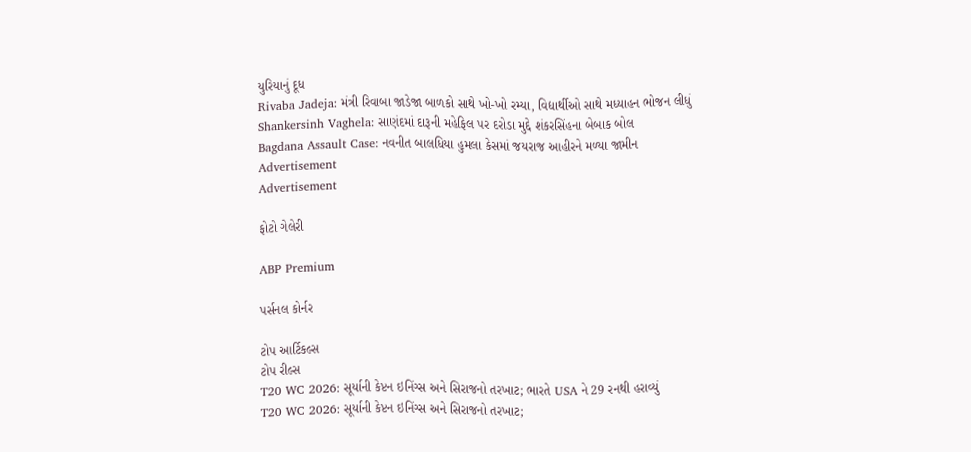યુરિયાનું દૂધ
Rivaba Jadeja: મંત્રી રિવાબા જાડેજા બાળકો સાથે ખો-ખો રમ્યા, વિદ્યાર્થીઓ સાથે મધ્યાહન ભોજન લીધું
Shankersinh Vaghela: સાણંદમાં દારૂની મહેફિલ પર દરોડા મુદ્દે શંકરસિંહના બેબાક બોલ
Bagdana Assault Case: નવનીત બાલધિયા હુમલા કેસમાં જયરાજ આહીરને મળ્યા જામીન
Advertisement
Advertisement

ફોટો ગેલેરી

ABP Premium

પર્સનલ કોર્નર

ટોપ આર્ટિકલ્સ
ટોપ રીલ્સ
T20 WC 2026: સૂર્યાની કેપ્ટન ઇનિંગ્સ અને સિરાજનો તરખાટ; ભારતે USA ને 29 રનથી હરાવ્યું
T20 WC 2026: સૂર્યાની કેપ્ટન ઇનિંગ્સ અને સિરાજનો તરખાટ;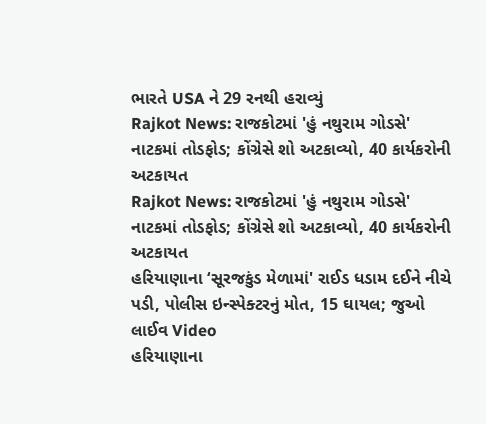ભારતે USA ને 29 રનથી હરાવ્યું
Rajkot News: રાજકોટમાં 'હું નથુરામ ગોડસે' નાટકમાં તોડફોડ; કોંગ્રેસે શો અટકાવ્યો, 40 કાર્યકરોની અટકાયત
Rajkot News: રાજકોટમાં 'હું નથુરામ ગોડસે' નાટકમાં તોડફોડ; કોંગ્રેસે શો અટકાવ્યો, 40 કાર્યકરોની અટકાયત
હરિયાણાના ‘સૂરજકુંડ મેળામાં' રાઈડ ધડામ દઈને નીચે પડી, પોલીસ ઇન્સ્પેક્ટરનું મોત, 15 ઘાયલ; જુઓ લાઈવ Video
હરિયાણાના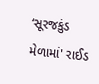‘સૂરજકુંડ મેળામાં' રાઈડ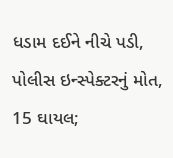ધડામ દઈને નીચે પડી, પોલીસ ઇન્સ્પેક્ટરનું મોત, 15 ઘાયલ;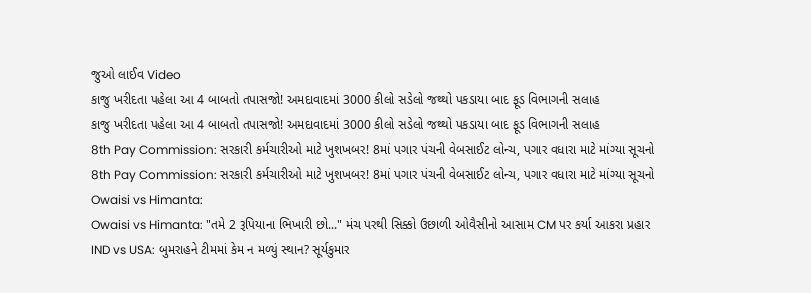જુઓ લાઈવ Video
કાજુ ખરીદતા પહેલા આ 4 બાબતો તપાસજો! અમદાવાદમાં 3000 કીલો સડેલો જથ્થો પકડાયા બાદ ફૂડ વિભાગની સલાહ
કાજુ ખરીદતા પહેલા આ 4 બાબતો તપાસજો! અમદાવાદમાં 3000 કીલો સડેલો જથ્થો પકડાયા બાદ ફૂડ વિભાગની સલાહ
8th Pay Commission: સરકારી કર્મચારીઓ માટે ખુશખબર! 8માં પગાર પંચની વેબસાઈટ લોન્ચ, પગાર વધારા માટે માંગ્યા સૂચનો
8th Pay Commission: સરકારી કર્મચારીઓ માટે ખુશખબર! 8માં પગાર પંચની વેબસાઈટ લોન્ચ, પગાર વધારા માટે માંગ્યા સૂચનો
Owaisi vs Himanta:
Owaisi vs Himanta: "તમે 2 રૂપિયાના ભિખારી છો..." મંચ પરથી સિક્કો ઉછાળી ઓવૈસીનો આસામ CM પર કર્યા આકરા પ્રહાર
IND vs USA: બુમરાહને ટીમમાં કેમ ન મળ્યું સ્થાન? સૂર્યકુમાર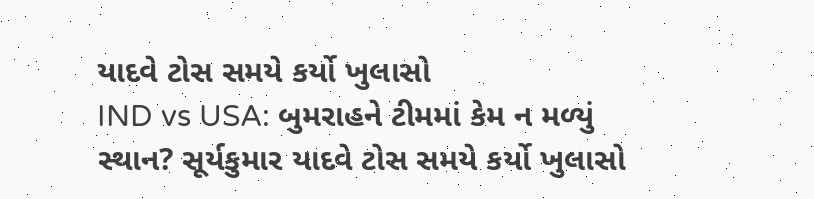યાદવે ટોસ સમયે કર્યો ખુલાસો
IND vs USA: બુમરાહને ટીમમાં કેમ ન મળ્યું સ્થાન? સૂર્યકુમાર યાદવે ટોસ સમયે કર્યો ખુલાસો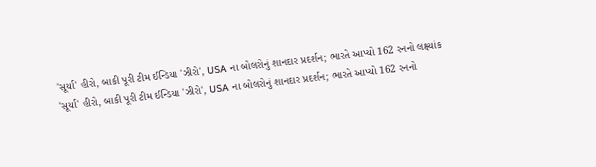'સૂર્યા' હીરો, બાકી પૂરી ટીમ ઈન્ડિયા 'ઝીરો', USA ના બોલરોનું શાનદાર પ્રદર્શન; ભારતે આપ્યો 162 રનનો લક્ષ્યાંક
'સૂર્યા' હીરો, બાકી પૂરી ટીમ ઈન્ડિયા 'ઝીરો', USA ના બોલરોનું શાનદાર પ્રદર્શન; ભારતે આપ્યો 162 રનનો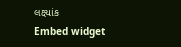લક્ષ્યાંક
Embed widget